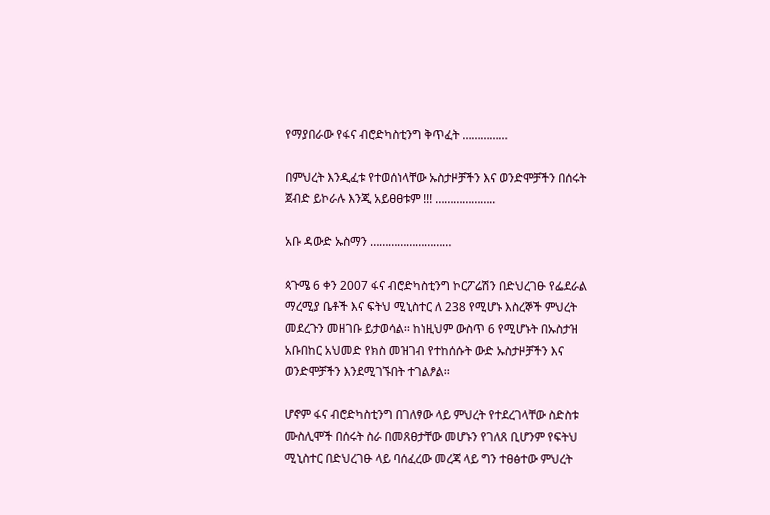የማያበራው የፋና ብሮድካስቲንግ ቅጥፈት ……………

በምህረት እንዲፈቱ የተወሰነላቸው ኡስታዞቻችን እና ወንድሞቻችን በሰሩት ጀብድ ይኮራሉ እንጂ አይፀፀቱም !!! ………………..

አቡ ዳውድ ኡስማን ………………………

ጳጉሜ 6 ቀን 2007 ፋና ብሮድካስቲንግ ኮርፖሬሽን በድህረገፁ የፌደራል ማረሚያ ቤቶች እና ፍትህ ሚኒስተር ለ 238 የሚሆኑ እስረኞች ምህረት መደረጉን መዘገቡ ይታወሳል፡፡ ከነዚህም ውስጥ 6 የሚሆኑት በኡስታዝ አቡበከር አህመድ የክስ መዝገብ የተከሰሱት ውድ ኡስታዞቻችን እና ወንድሞቻችን እንደሚገኙበት ተገልፆል፡፡

ሆኖም ፋና ብሮድካስቲንግ በገለፃው ላይ ምህረት የተደረገላቸው ስድስቱ ሙስሊሞች በሰሩት ስራ በመጸፀታቸው መሆኑን የገለጸ ቢሆንም የፍትህ ሚኒስተር በድህረገፁ ላይ ባሰፈረው መረጃ ላይ ግን ተፀፅተው ምህረት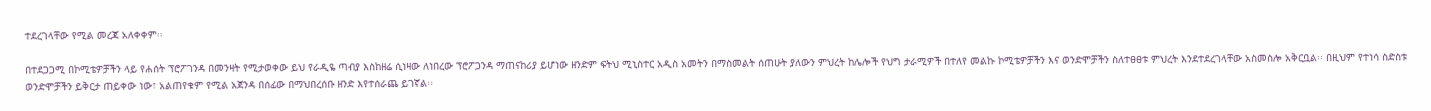ተደረገላቸው የሚል መረጃ አለቀቀም፡፡

በተደጋጋሚ በኮሚቴዎቻችን ላይ የሐሰት ፕሮፖገንዳ በመንዛት የሚታወቀው ይህ የራዲዬ ጣብያ እስከዘሬ ሲነዛው ለነበረው ፕሮፖጋንዳ ማጠናከሪያ ይሆነው ዘንድም ፍትህ ሚኒስተር አዲስ አመትን በማስመልት ሰጠሁት ያለውን ምህረት ከሌሎች የህግ ታራሚዎች በተለየ መልኩ ኮሚቴዎቻችን እና ወንድሞቻችን ስለተፀፀቱ ምህረት እንደተደረገላቸው አስመስሎ አቅርቧል፡፡ በዚህም የተነሳ ስድስቱ ወንድሞቻችን ይቅርታ ጠይቀው ነው፣ አልጠየቁም የሚል አጀንዳ በሰፊው በማህበረሰቡ ዘንድ እየተሰራጨ ይገኛል፡፡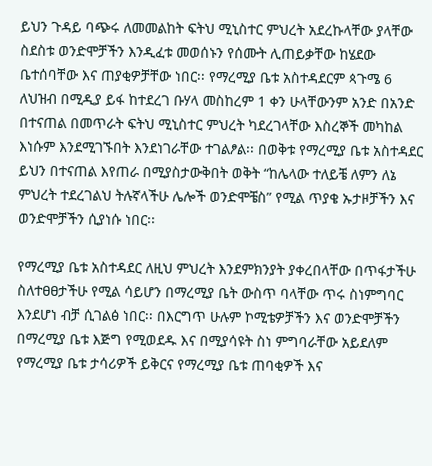ይህን ጉዳይ ባጭሩ ለመመልከት ፍትህ ሚኒስተር ምህረት አደረኩላቸው ያላቸው ስደስቱ ወንድሞቻችን እንዲፈቱ መወሰኑን የሰሙት ሊጠይቃቸው ከሄደው ቤተሰባቸው እና ጠያቂዎቻቸው ነበር፡፡ የማረሚያ ቤቱ አስተዳደርም ጳጉሜ 6 ለህዝብ በሚዲያ ይፋ ከተደረገ ቡሃላ መስከረም 1 ቀን ሁላቸውንም አንድ በአንድ በተናጠል በመጥራት ፍትህ ሚኒስተር ምህረት ካደረገላቸው እስረኞች መካከል እነሱም እንደሚገኙበት እንደነገራቸው ተገልፆል፡፡ በወቅቱ የማረሚያ ቤቱ አስተዳደር ይህን በተናጠል እየጠራ በሚያስታውቅበት ወቅት “ከሌላው ተለይቼ ለምን ለኔ ምህረት ተደረገልህ ትሉኛላችሁ ሌሎች ወንድሞቼስ” የሚል ጥያቄ ኡታዞቻችን እና ወንድሞቻችን ሲያነሱ ነበር፡፡

የማረሚያ ቤቱ አስተዳደር ለዚህ ምህረት እንደምክንያት ያቀረበላቸው በጥፋታችሁ ስለተፀፀታችሁ የሚል ሳይሆን በማረሚያ ቤት ውስጥ ባላቸው ጥሩ ስነምግባር እንደሆነ ብቻ ሲገልፅ ነበር፡፡ በእርግጥ ሁሉም ኮሚቴዎቻችን እና ወንድሞቻችን በማረሚያ ቤቱ እጅግ የሚወደዱ እና በሚያሳዩት ስነ ምግባራቸው አይደለም የማረሚያ ቤቱ ታሳሪዎች ይቅርና የማረሚያ ቤቱ ጠባቂዎች እና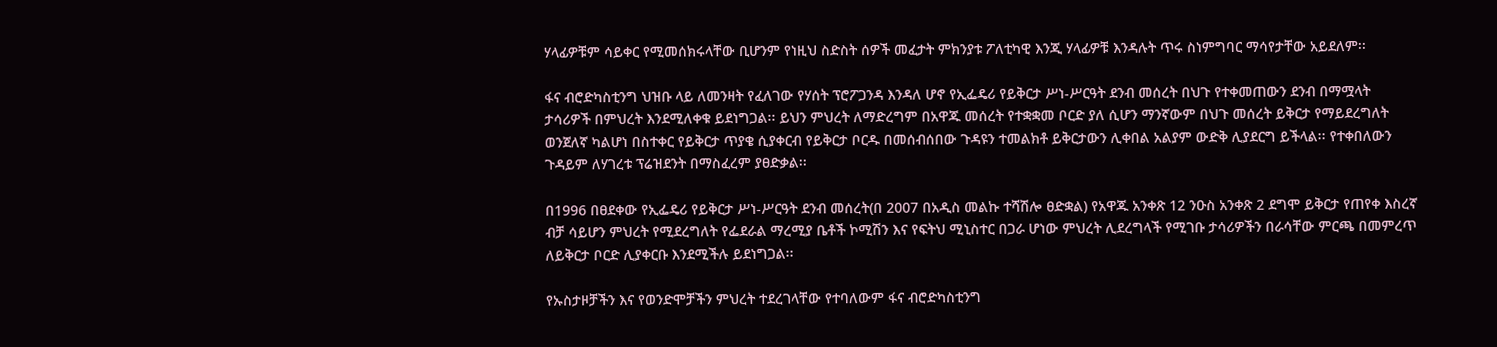ሃላፊዎቹም ሳይቀር የሚመሰክሩላቸው ቢሆንም የነዚህ ስድስት ሰዎች መፈታት ምክንያቱ ፖለቲካዊ እንጂ ሃላፊዎቹ እንዳሉት ጥሩ ስነምግባር ማሳየታቸው አይደለም፡፡

ፋና ብሮድካስቲንግ ህዝቡ ላይ ለመንዛት የፈለገው የሃሰት ፕሮፖጋንዳ እንዳለ ሆኖ የኢፌዴሪ የይቅርታ ሥነ-ሥርዓት ደንብ መሰረት በህጉ የተቀመጠውን ደንብ በማሟላት ታሳሪዎች በምህረት እንደሚለቀቁ ይደነግጋል፡፡ ይህን ምህረት ለማድረግም በአዋጁ መሰረት የተቋቋመ ቦርድ ያለ ሲሆን ማንኛውም በህጉ መሰረት ይቅርታ የማይደረግለት ወንጀለኛ ካልሆነ በስተቀር የይቅርታ ጥያቄ ሲያቀርብ የይቅርታ ቦርዱ በመሰብሰበው ጉዳዩን ተመልክቶ ይቅርታውን ሊቀበል አልያም ውድቅ ሊያደርግ ይችላል፡፡ የተቀበለውን ጉዳይም ለሃገረቱ ፕሬዝደንት በማስፈረም ያፀድቃል፡፡

በ1996 በፀደቀው የኢፌዴሪ የይቅርታ ሥነ-ሥርዓት ደንብ መሰረት(በ 2007 በአዲስ መልኩ ተሻሽሎ ፀድቋል) የአዋጁ አንቀጽ 12 ንዑስ አንቀጽ 2 ደግሞ ይቅርታ የጠየቀ እስረኛ ብቻ ሳይሆን ምህረት የሚደረግለት የፌደራል ማረሚያ ቤቶች ኮሚሽን እና የፍትህ ሚኒስተር በጋራ ሆነው ምህረት ሊደረግላች የሚገቡ ታሳሪዎችን በራሳቸው ምርጫ በመምረጥ ለይቅርታ ቦርድ ሊያቀርቡ እንደሚችሉ ይደነግጋል፡፡

የኡስታዞቻችን እና የወንድሞቻችን ምህረት ተደረገላቸው የተባለውም ፋና ብሮድካስቲንግ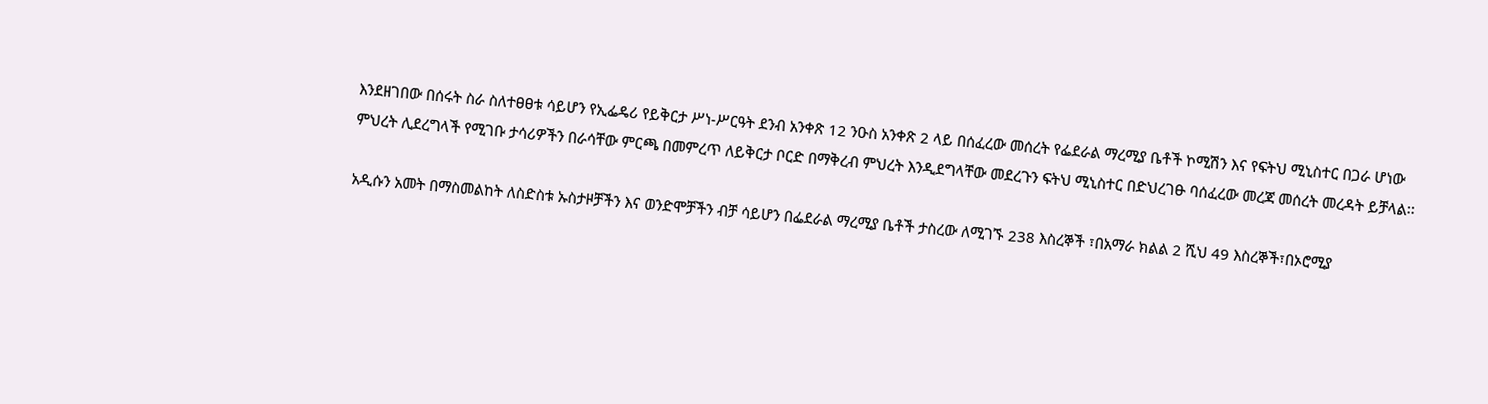እንደዘገበው በሰሩት ስራ ስለተፀፀቱ ሳይሆን የኢፌዴሪ የይቅርታ ሥነ-ሥርዓት ደንብ አንቀጽ 12 ንዑስ አንቀጽ 2 ላይ በሰፈረው መሰረት የፌደራል ማረሚያ ቤቶች ኮሚሽን እና የፍትህ ሚኒስተር በጋራ ሆነው ምህረት ሊደረግላች የሚገቡ ታሳሪዎችን በራሳቸው ምርጫ በመምረጥ ለይቅርታ ቦርድ በማቅረብ ምህረት እንዲደግላቸው መደረጉን ፍትህ ሚኒስተር በድህረገፁ ባሰፈረው መረጃ መሰረት መረዳት ይቻላል፡፡

አዲሱን አመት በማስመልከት ለስድስቱ ኡስታዞቻችን እና ወንድሞቻችን ብቻ ሳይሆን በፌደራል ማረሚያ ቤቶች ታስረው ለሚገኙ 238 እስረኞች ፣በአማራ ክልል 2 ሺህ 49 እስረኞች፣በኦሮሚያ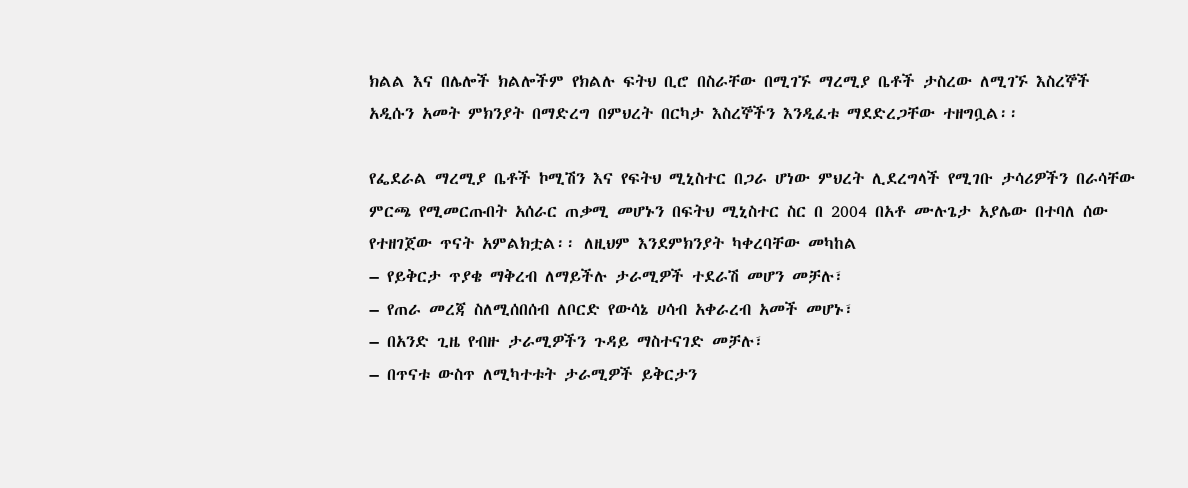ክልል እና በሌሎች ክልሎችም የክልሉ ፍትህ ቢሮ በስራቸው በሚገኙ ማረሚያ ቤቶች ታስረው ለሚገኙ እስረኞች አዲሱን አመት ምክንያት በማድረግ በምህረት በርካታ እስረኞችን እንዲፈቱ ማደድረጋቸው ተዘግቧል፡፡

የፌደራል ማረሚያ ቤቶች ኮሚሽን እና የፍትህ ሚኒስተር በጋራ ሆነው ምህረት ሊደረግላች የሚገቡ ታሳሪዎችን በራሳቸው ምርጫ የሚመርጡበት አሰራር ጠቃሚ መሆኑን በፍትህ ሚኒስተር ስር በ 2004 በአቶ ሙሉጌታ አያሌው በተባለ ሰው የተዘገጀው ጥናት አምልክቷል፡፡ ለዚህም እንደምክንያት ካቀረባቸው መካከል
– የይቅርታ ጥያቄ ማቅረብ ለማይችሉ ታራሚዎች ተደራሽ መሆን መቻሉ፣
– የጠራ መረጃ ስለሚሰበሰብ ለቦርድ የውሳኔ ሀሳብ አቀራረብ አመች መሆኑ፣
– በአንድ ጊዜ የብዙ ታራሚዎችን ጉዳይ ማስተናገድ መቻሉ፣
– በጥናቱ ውስጥ ለሚካተቱት ታራሚዎች ይቅርታን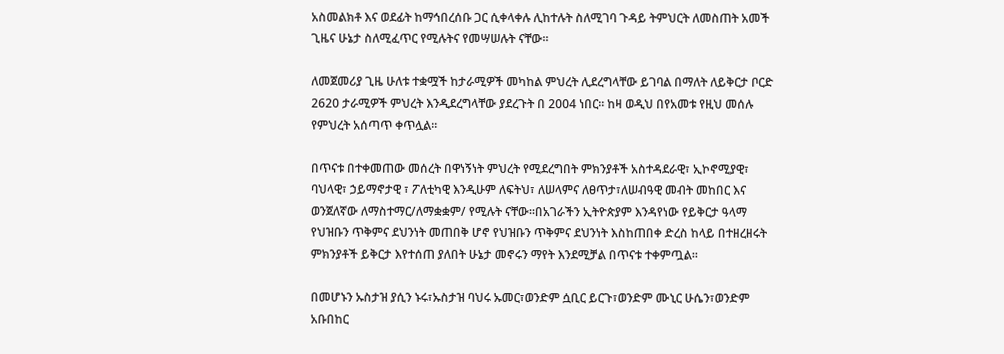አስመልክቶ እና ወደፊት ከማኅበረሰቡ ጋር ሲቀላቀሉ ሊከተሉት ስለሚገባ ጉዳይ ትምህርት ለመስጠት አመች ጊዜና ሁኔታ ስለሚፈጥር የሚሉትና የመሣሠሉት ናቸው፡፡

ለመጀመሪያ ጊዜ ሁለቱ ተቋሟች ከታራሚዎች መካከል ምህረት ሊደረግላቸው ይገባል በማለት ለይቅርታ ቦርድ 2620 ታራሚዎች ምህረት እንዲደረግላቸው ያደረጉት በ 2004 ነበር፡፡ ከዛ ወዲህ በየአመቱ የዚህ መሰሉ የምህረት አሰጣጥ ቀጥሏል፡፡

በጥናቱ በተቀመጠው መሰረት በዋነኝነት ምህረት የሚደረግበት ምክንያቶች አስተዳደራዊ፣ ኢኮኖሚያዊ፣ ባህላዊ፣ ኃይማኖታዊ ፣ ፖለቲካዊ እንዲሁም ለፍትህ፣ ለሠላምና ለፀጥታ፣ለሠብዓዊ መብት መከበር እና ወንጀለኛው ለማስተማር/ለማቋቋም/ የሚሉት ናቸው፡፡በአገራችን ኢትዮጵያም እንዳየነው የይቅርታ ዓላማ የህዝቡን ጥቅምና ደህንነት መጠበቅ ሆኖ የህዝቡን ጥቅምና ደህንነት እስከጠበቀ ድረስ ከላይ በተዘረዘሩት ምክንያቶች ይቅርታ እየተሰጠ ያለበት ሁኔታ መኖሩን ማየት እንደሚቻል በጥናቱ ተቀምጧል፡፡

በመሆኑን ኡስታዝ ያሲን ኑሩ፣ኡስታዝ ባህሩ ኡመር፣ወንድም ሷቢር ይርጉ፣ወንድም ሙኒር ሁሴን፣ወንድም አቡበከር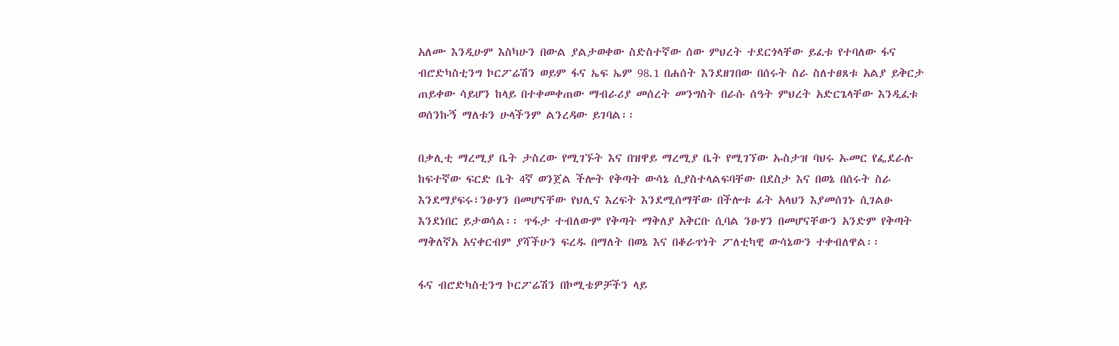አለሙ እንዲሁም እስካሁን በውል ያልታወቀው ስድስተኛው ሰው ምህረት ተደርጎላቸው ይፈቱ የተባለው ፋና ብሮድካስቲንግ ኮርፖሬሽን ወይም ፋና ኤፍ ኤም 98.1 በሐሰት እንደዘገበው በሰሩት ስራ ስለተፀጸቱ አልያ ይቅርታ ጠይቀው ሳይሆን ከላይ በተቀመቀጠው ማብራሪያ መሰረት መንግስት በራሱ ሰዓት ምህረት አድርጌላቸው እንዲፈቱ ወሰንኩኝ ማለቱን ሁላችንም ልንረዳው ይገባል፡፡

በቃሊቲ ማረሚያ ቤት ታስረው የሚገኙት እና በዝዋይ ማረሚያ ቤት የሚገኘው ኡስታዝ ባህሩ ኡመር የፌደራሉ ከፍተኛው ፍርድ ቤት 4ኛ ወንጀል ችሎት የቅጣት ውሳኔ ሲያስተላልፍባቸው በደስታ እና በወኔ በሰሩት ስራ እንደማያፍሩ፣ንፁሃን በመሆናቸው የህሊና እረፍት እንደሚሰማቸው በችሎቱ ፊት አላህን እያመሰገኑ ሲገልፁ እንደነበር ይታወሳል፡፡ ጥፋታ ተብለውም የቅጣት ማቅለያ አቅርቡ ሲባል ንፁሃን በመሆናቸውን አንድም የቅጣት ማቅለኛአ አናቀርብም ያሻችሁን ፍረዱ በማለት በወኔ እና በቆራጥነት ፖለቲካዊ ውሳኔውን ተቀብለዋል፡፡

ፋና ብሮድካስቲንግ ኮርፖሬሽን በኮሚቴዎቻችን ላይ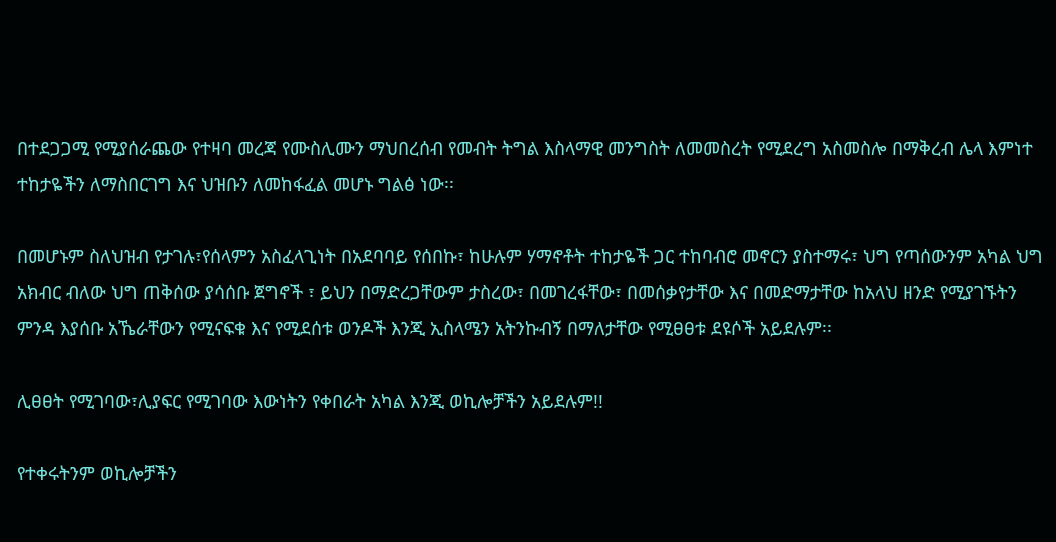በተደጋጋሚ የሚያሰራጨው የተዛባ መረጃ የሙስሊሙን ማህበረሰብ የመብት ትግል እስላማዊ መንግስት ለመመስረት የሚደረግ አስመስሎ በማቅረብ ሌላ እምነተ ተከታዬችን ለማስበርገግ እና ህዝቡን ለመከፋፈል መሆኑ ግልፅ ነው፡፡

በመሆኑም ስለህዝብ የታገሉ፣የሰላምን አስፈላጊነት በአደባባይ የሰበኩ፣ ከሁሉም ሃማኖቶት ተከታዬች ጋር ተከባብሮ መኖርን ያስተማሩ፣ ህግ የጣሰውንም አካል ህግ አክብር ብለው ህግ ጠቅሰው ያሳሰቡ ጀግኖች ፣ ይህን በማድረጋቸውም ታስረው፣ በመገረፋቸው፣ በመሰቃየታቸው እና በመድማታቸው ከአላህ ዘንድ የሚያገኙትን ምንዳ እያሰቡ አኼራቸውን የሚናፍቁ እና የሚደሰቱ ወንዶች እንጂ ኢስላሜን አትንኩብኝ በማለታቸው የሚፀፀቱ ደዩሶች አይደሉም፡፡

ሊፀፀት የሚገባው፣ሊያፍር የሚገባው እውነትን የቀበራት አካል እንጂ ወኪሎቻችን አይደሉም!!

የተቀሩትንም ወኪሎቻችን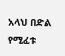አላህ በድል የሚፈቱ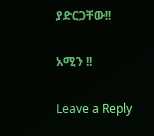ያድርጋቸው!!

አሚን !!

Leave a Reply